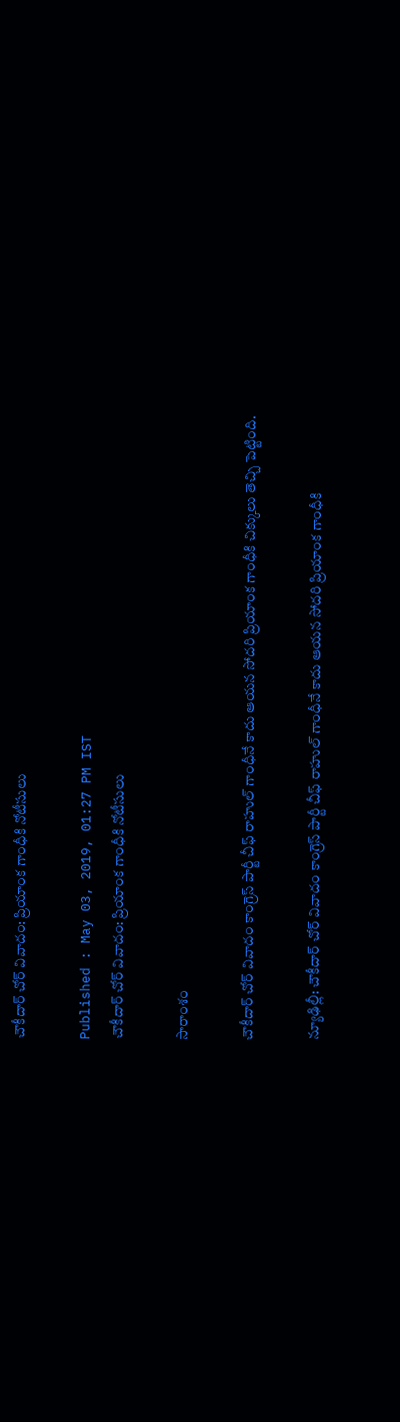చౌకీదార్ చోర్ వివాదం: ప్రియాంక గాంధీకి నోటీసులు

Published : May 03, 2019, 01:27 PM IST
చౌకీదార్ చోర్ వివాదం: ప్రియాంక గాంధీకి నోటీసులు

సారాంశం

చౌకీదార్ చోర్ వివాదం కాంగ్రెస్ పార్టీ చీఫ్ రాహుల్ గాంధీనే కాదు ఆయన సోదరి ప్రియాంక గాంధీకి చిక్కులు తెచ్చి పెట్టింది.

న్యూఢిల్లీ: చౌకీదార్ చోర్ వివాదం కాంగ్రెస్ పార్టీ చీఫ్ రాహుల్ గాంధీనే కాదు ఆయన సోదరి ప్రియాంక గాంధీకి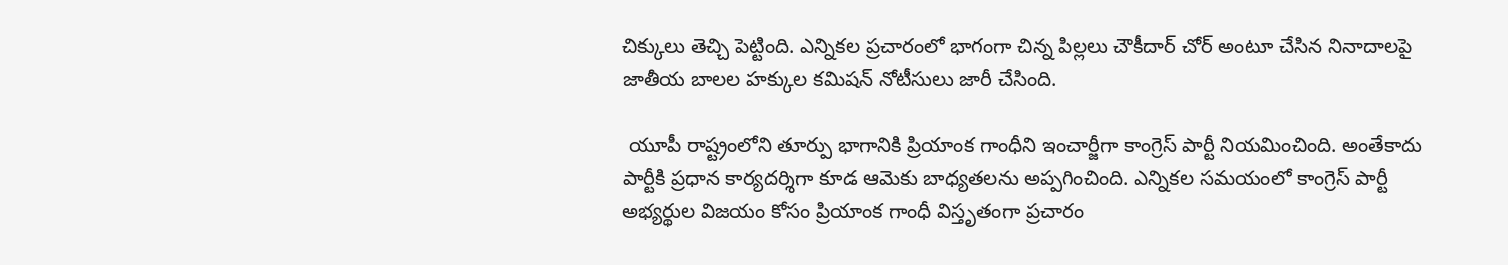చిక్కులు తెచ్చి పెట్టింది. ఎన్నికల ప్రచారంలో భాగంగా చిన్న పిల్లలు చౌకీదార్ చోర్ అంటూ చేసిన నినాదాలపై జాతీయ బాలల హక్కుల కమిషన్ నోటీసులు జారీ చేసింది.

 యూపీ రాష్ట్రంలోని తూర్పు భాగానికి ప్రియాంక గాంధీని ఇంచార్జీగా కాంగ్రెస్ పార్టీ నియమించింది. అంతేకాదు పార్టీకి ప్రధాన కార్యదర్శిగా కూడ ఆమెకు బాధ్యతలను అప్పగించింది. ఎన్నికల సమయంలో కాంగ్రెస్ పార్టీ అభ్యర్థుల విజయం కోసం ప్రియాంక గాంధీ విస్తృతంగా ప్రచారం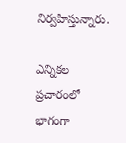నిర్వహిస్తున్నారు.

ఎన్నికల ప్రచారంలో భాగంగా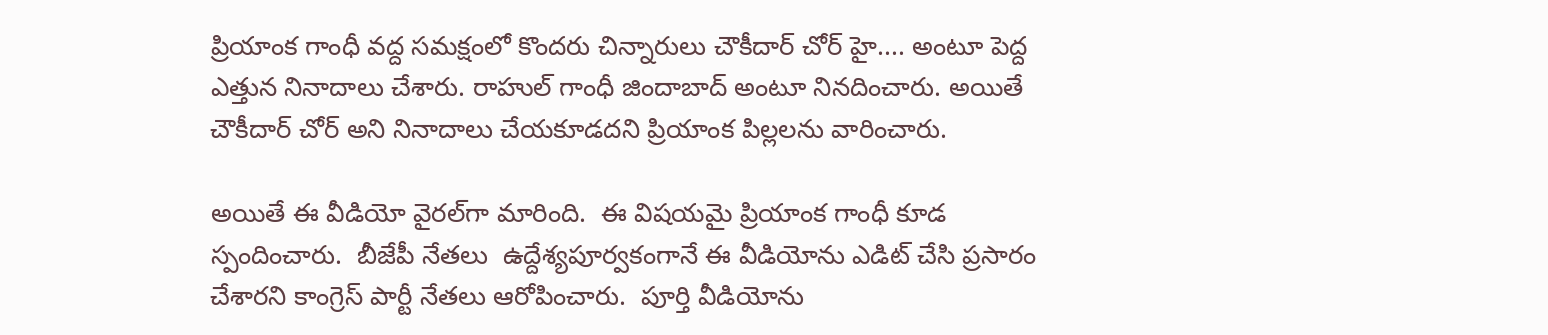ప్రియాంక గాంధీ వద్ద సమక్షంలో కొందరు చిన్నారులు చౌకీదార్ చోర్ హై.... అంటూ పెద్ద ఎత్తున నినాదాలు చేశారు. రాహుల్ గాంధీ జిందాబాద్ అంటూ నినదించారు. అయితే  చౌకీదార్ చోర్ అని నినాదాలు చేయకూడదని ప్రియాంక పిల్లలను వారించారు.

అయితే ఈ వీడియో వైరల్‌గా మారింది.  ఈ విషయమై ప్రియాంక గాంధీ కూడ స్పందించారు.  బీజేపీ నేతలు  ఉద్దేశ్యపూర్వకంగానే ఈ వీడియోను ఎడిట్ చేసి ప్రసారం చేశారని కాంగ్రెస్ పార్టీ నేతలు ఆరోపించారు.  పూర్తి వీడియోను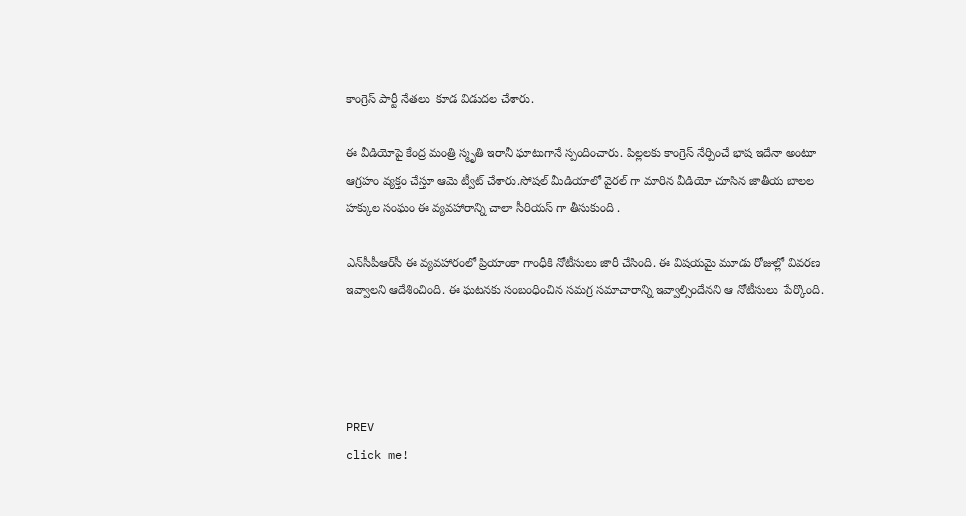కాంగ్రెస్ పార్టీ నేతలు  కూడ విడుదల చేశారు.

ఈ వీడియోపై కేంద్ర మంత్రి స్మృతి ఇరానీ ఘాటుగానే స్పందించారు. పిల్లలకు కాంగ్రెస్ నేర్పించే భాష ఇదేనా అంటూ ఆగ్రహం వ్యక్తం చేస్తూ ఆమె ట్వీట్ చేశారు.సోషల్ మీడియాలో వైరల్ గా మారిన వీడియో చూసిన జాతీయ బాలల హక్కుల సంఘం ఈ వ్యవహారాన్ని చాలా సీరియస్ గా తీసుకుంది .

ఎన్‌సీపీఆర్‌సీ ఈ వ్యవహారంలో ప్రియాంకా గాంధీకి నోటీసులు జారీ చేసింది. ఈ విషయమై మూడు రోజుల్లో వివరణ ఇవ్వాలని ఆదేశించింది. ఈ ఘటనకు సంబంధించిన సమగ్ర సమాచారాన్ని ఇవ్వాల్సిందేనని ఆ నోటీసులు  పేర్కొంది.




PREV
click me!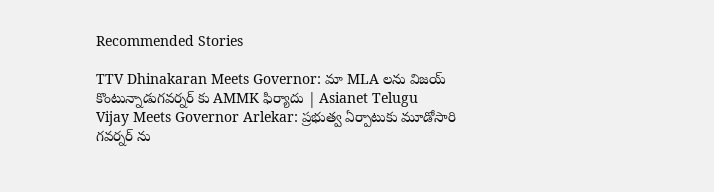Recommended Stories

TTV Dhinakaran Meets Governor: మా MLA లను విజయ్ కొంటున్నాడుగవర్నర్ కు AMMK ఫిర్యాదు | Asianet Telugu
Vijay Meets Governor Arlekar: ప్రభుత్వ ఏర్పాటుకు మూడోసారి గవర్నర్ ను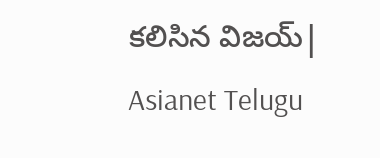కలిసిన విజయ్| Asianet Telugu